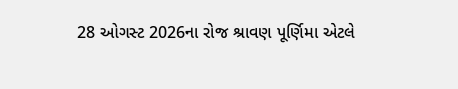28 ઓગસ્ટ 2026ના રોજ શ્રાવણ પૂર્ણિમા એટલે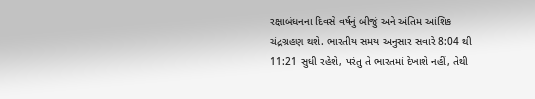રક્ષાબંધનના દિવસે વર્ષનું બીજું અને અંતિમ આંશિક ચંદ્રગ્રહણ થશે. ભારતીય સમય અનુસાર સવારે 8:04 થી 11:21 સુધી રહેશે, પરંતુ તે ભારતમાં દેખાશે નહીં, તેથી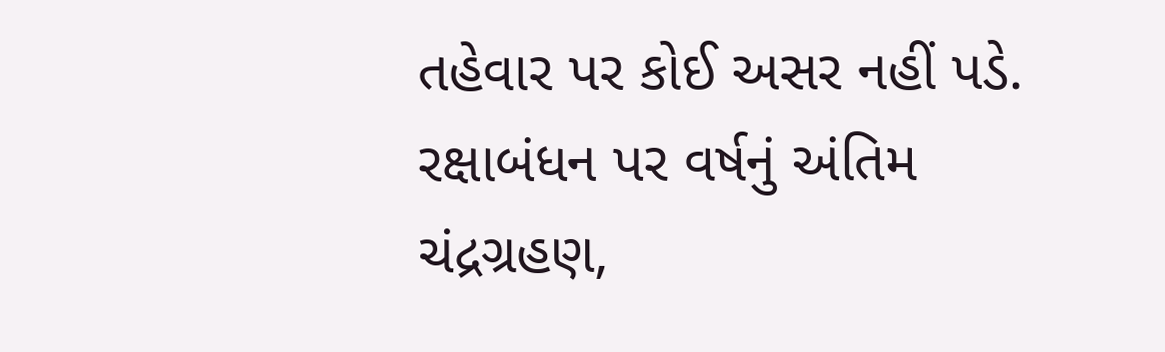તહેવાર પર કોઈ અસર નહીં પડે.
રક્ષાબંધન પર વર્ષનું અંતિમ ચંદ્રગ્રહણ,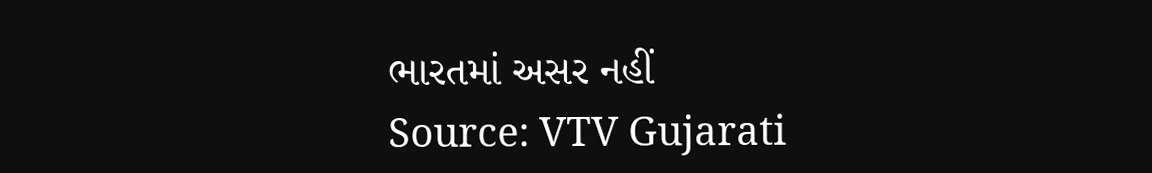ભારતમાં અસર નહીં
Source: VTV Gujarati